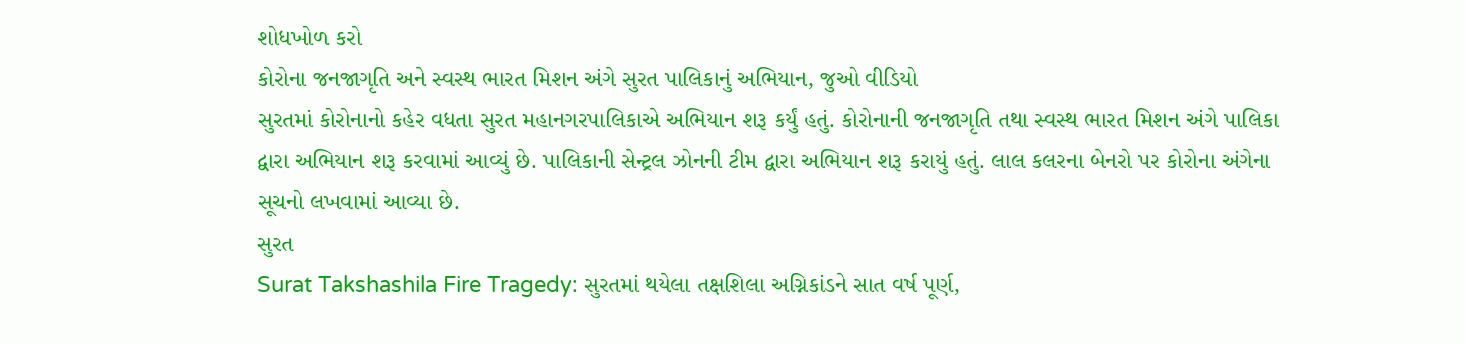શોધખોળ કરો
કોરોના જનજાગૃતિ અને સ્વસ્થ ભારત મિશન અંગે સુરત પાલિકાનું અભિયાન, જુઓ વીડિયો
સુરતમાં કોરોનાનો કહેર વધતા સુરત મહાનગરપાલિકાએ અભિયાન શરૂ કર્યું હતું. કોરોનાની જનજાગૃતિ તથા સ્વસ્થ ભારત મિશન અંગે પાલિકા દ્વારા અભિયાન શરૂ કરવામાં આવ્યું છે. પાલિકાની સેન્ટ્રલ ઝોનની ટીમ દ્વારા અભિયાન શરૂ કરાયું હતું. લાલ કલરના બેનરો પર કોરોના અંગેના સૂચનો લખવામાં આવ્યા છે.
સુરત
Surat Takshashila Fire Tragedy: સુરતમાં થયેલા તક્ષશિલા અગ્નિકાંડને સાત વર્ષ પૂર્ણ,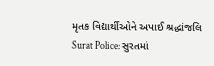મૃતક વિદ્યાર્થીઓને અપાઈ શ્રદ્ધાંજલિ
Surat Police: સુરતમાં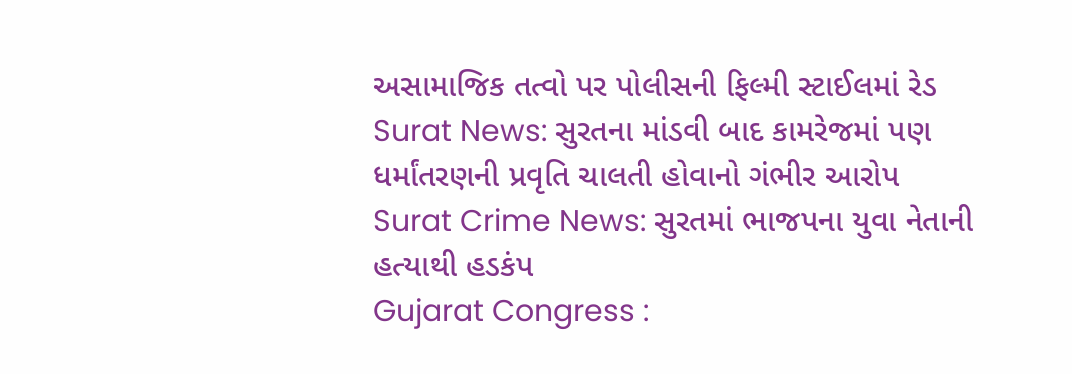અસામાજિક તત્વો પર પોલીસની ફિલ્મી સ્ટાઈલમાં રેડ
Surat News: સુરતના માંડવી બાદ કામરેજમાં પણ ધર્માંતરણની પ્રવૃતિ ચાલતી હોવાનો ગંભીર આરોપ
Surat Crime News: સુરતમાં ભાજપના યુવા નેતાની હત્યાથી હડકંપ
Gujarat Congress :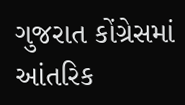ગુજરાત કોંગ્રેસમાં આંતરિક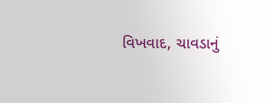વિખવાદ, ચાવડાનું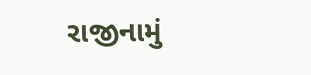રાજીનામું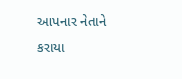આપનાર નેતાને કરાયા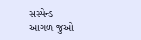સસ્પેન્ડ
આગળ જુઓ